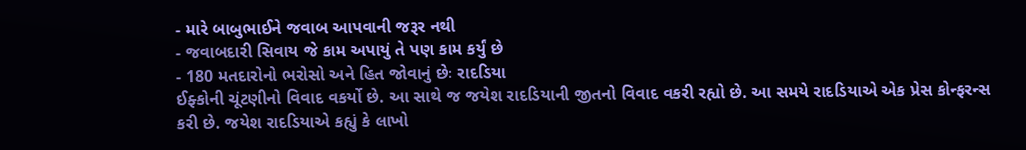- મારે બાબુભાઈને જવાબ આપવાની જરૂર નથી
- જવાબદારી સિવાય જે કામ અપાયું તે પણ કામ કર્યું છે
- 180 મતદારોનો ભરોસો અને હિત જોવાનું છેઃ રાદડિયા
ઈફ્કોની ચૂંટણીનો વિવાદ વકર્યો છે. આ સાથે જ જયેશ રાદડિયાની જીતનો વિવાદ વકરી રહ્યો છે. આ સમયે રાદડિયાએ એક પ્રેસ કોન્ફરન્સ કરી છે. જયેશ રાદડિયાએ કહ્યું કે લાખો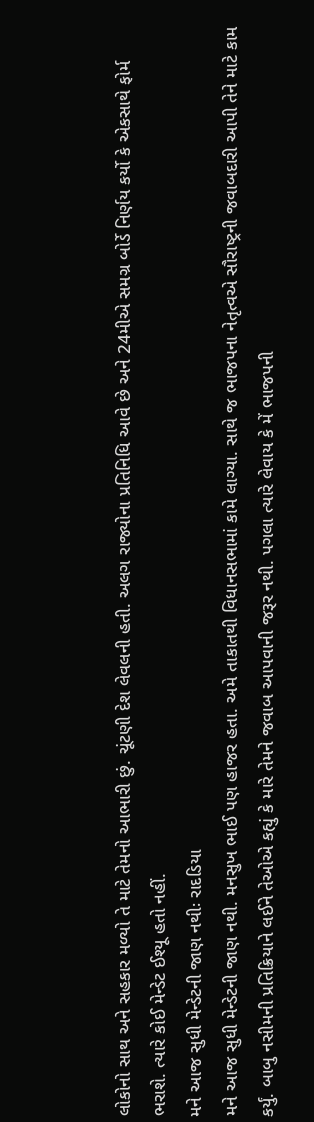લોકોનો સાથ અને સહકાર મળ્યો તે માટે તેમનો આભારી છું. ચૂંટણી દેશ લેવલની હતી. અલગ રાજ્યોના પ્રતિનિધિ આવે છે અને 24મીએ સમગ્ર બોર્ડે નિર્ણય કર્યો કે એકસાથે ફોર્મ ભરાશે. ત્યારે કોઈ મેન્ડેટ ઈશ્યૂ હતો નહીં.
મને આજ સુધી મેન્ડેટની જાણ નથીઃ રાદડિયા
મને આજ સુધી મેન્ડેટની જાણ નથી. મનસુખ ભાઈ પણ હાજર હતા. અમે તાકાતથી વિધાનસભામાં કામે લાગ્યા. સાથે જ ભાજપના નેતૃત્વએ સૌરાષ્ટ્રની જવાબદારી આપી તેને માટે કામ કર્યું. બાબુ નસીમની પ્રતિક્રિયાને લઈને તેઓએ કહ્યું કે મારે તેમને જવાબ આપવાની જરૂર નથી. પગલા ત્યારે લેવાય કે મેં ભાજપની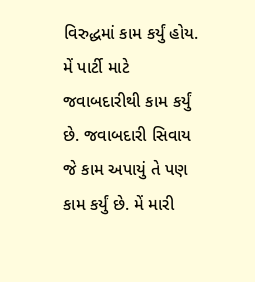વિરુદ્ધમાં કામ કર્યું હોય. મેં પાર્ટી માટે જવાબદારીથી કામ કર્યું છે. જવાબદારી સિવાય જે કામ અપાયું તે પણ કામ કર્યું છે. મેં મારી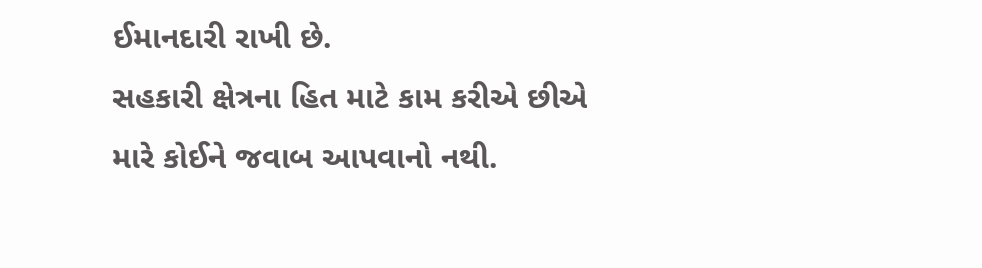ઈમાનદારી રાખી છે.
સહકારી ક્ષેત્રના હિત માટે કામ કરીએ છીએ
મારે કોઈને જવાબ આપવાનો નથી.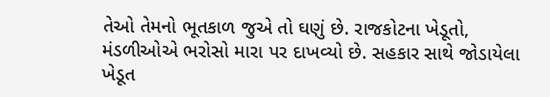તેઓ તેમનો ભૂતકાળ જુએ તો ઘણું છે. રાજકોટના ખેડૂતો, મંડળીઓએ ભરોસો મારા પર દાખવ્યો છે. સહકાર સાથે જોડાયેલા ખેડૂત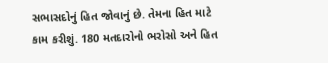સભાસદોનું હિત જોવાનું છે. તેમના હિત માટે કામ કરીશું. 180 મતદારોનો ભરોસો અને હિત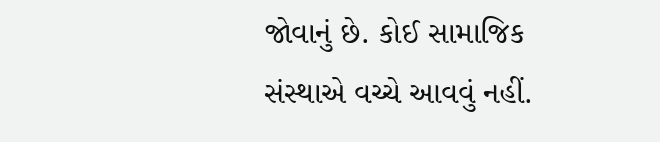જોવાનું છે. કોઈ સામાજિક સંસ્થાએ વચ્ચે આવવું નહીં.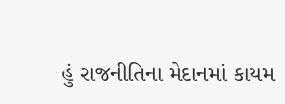હું રાજનીતિના મેદાનમાં કાયમ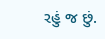રહું જ છું.